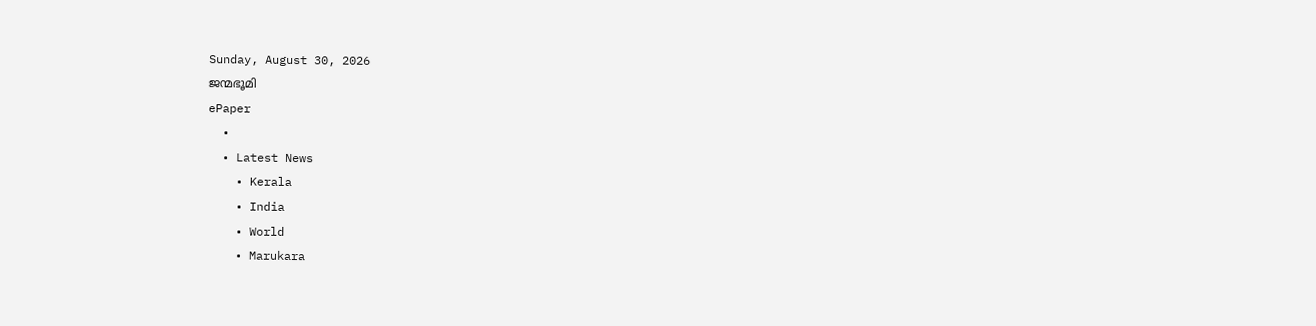Sunday, August 30, 2026
ജന്മഭൂമി
ePaper
  •
  • Latest News
    • Kerala
    • India
    • World
    • Marukara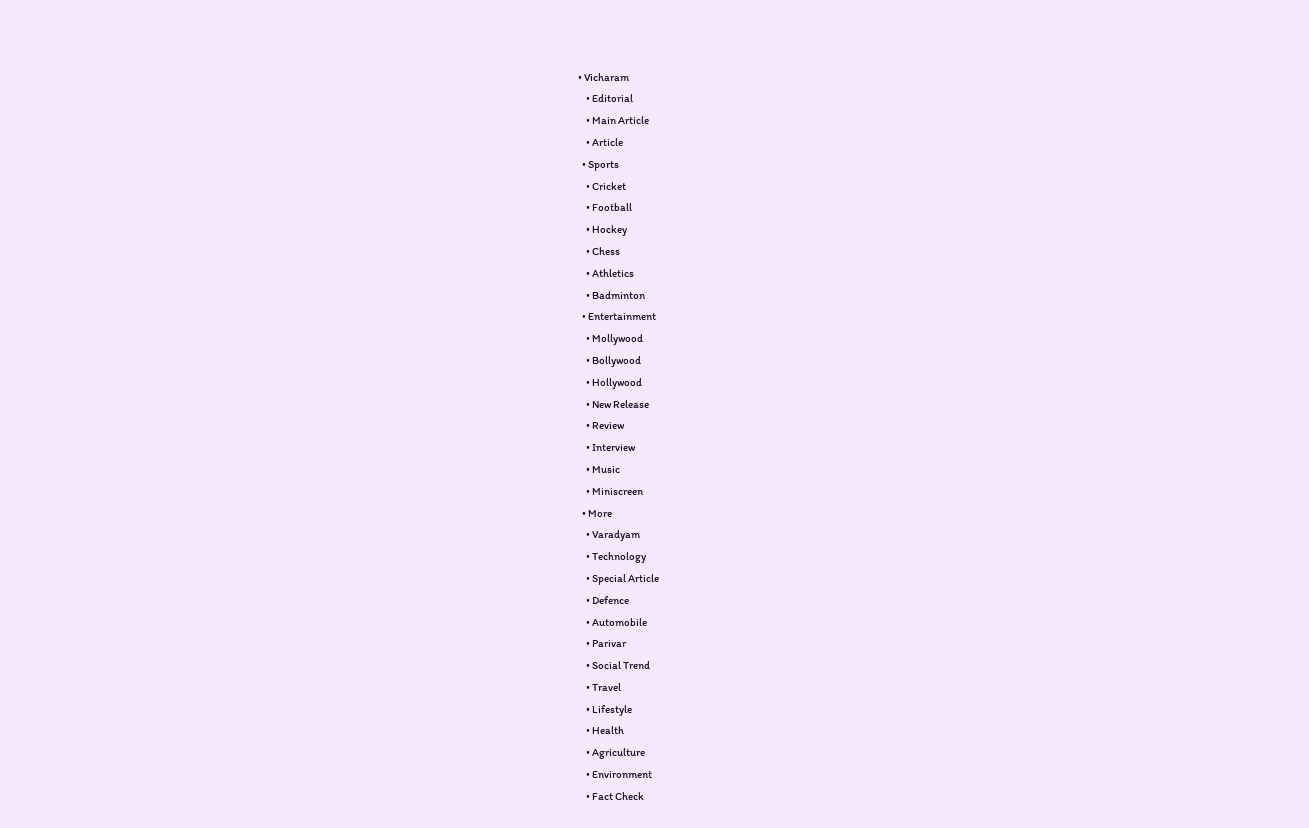• Vicharam
    • Editorial
    • Main Article
    • Article
  • Sports
    • Cricket
    • Football
    • Hockey
    • Chess
    • Athletics
    • Badminton
  • Entertainment
    • Mollywood
    • Bollywood
    • Hollywood
    • New Release
    • Review
    • Interview
    • Music
    • Miniscreen
  • More
    • Varadyam
    • Technology
    • Special Article
    • Defence
    • Automobile
    • Parivar
    • Social Trend
    • Travel
    • Lifestyle
    • Health
    • Agriculture
    • Environment
    • Fact Check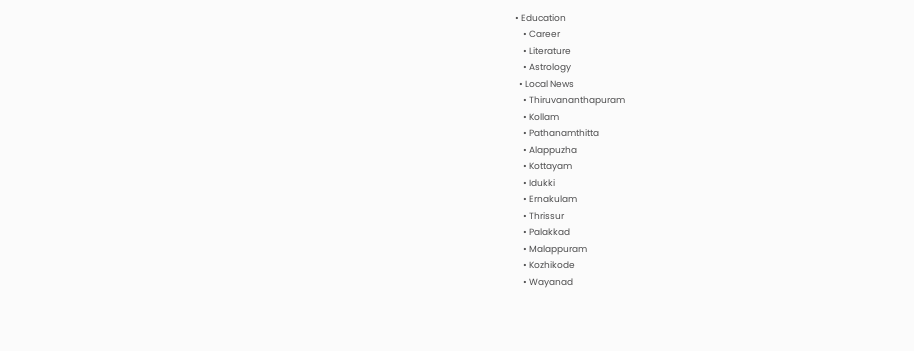• Education
    • Career
    • Literature
    • Astrology
  • Local News
    • Thiruvananthapuram
    • Kollam
    • Pathanamthitta
    • Alappuzha
    • Kottayam
    • Idukki
    • Ernakulam
    • Thrissur
    • Palakkad
    • Malappuram
    • Kozhikode
    • Wayanad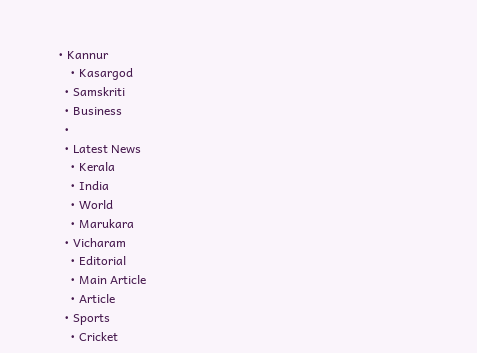• Kannur
    • Kasargod
  • Samskriti
  • Business
  •
  • Latest News
    • Kerala
    • India
    • World
    • Marukara
  • Vicharam
    • Editorial
    • Main Article
    • Article
  • Sports
    • Cricket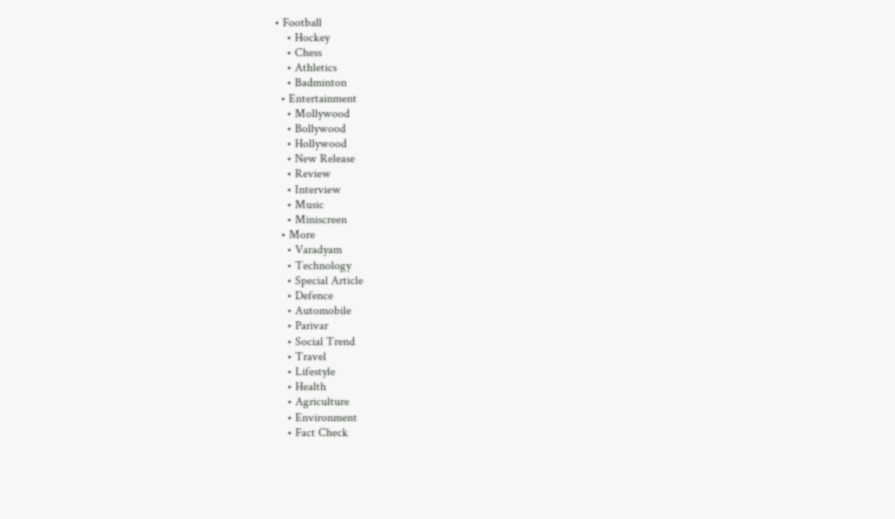• Football
    • Hockey
    • Chess
    • Athletics
    • Badminton
  • Entertainment
    • Mollywood
    • Bollywood
    • Hollywood
    • New Release
    • Review
    • Interview
    • Music
    • Miniscreen
  • More
    • Varadyam
    • Technology
    • Special Article
    • Defence
    • Automobile
    • Parivar
    • Social Trend
    • Travel
    • Lifestyle
    • Health
    • Agriculture
    • Environment
    • Fact Check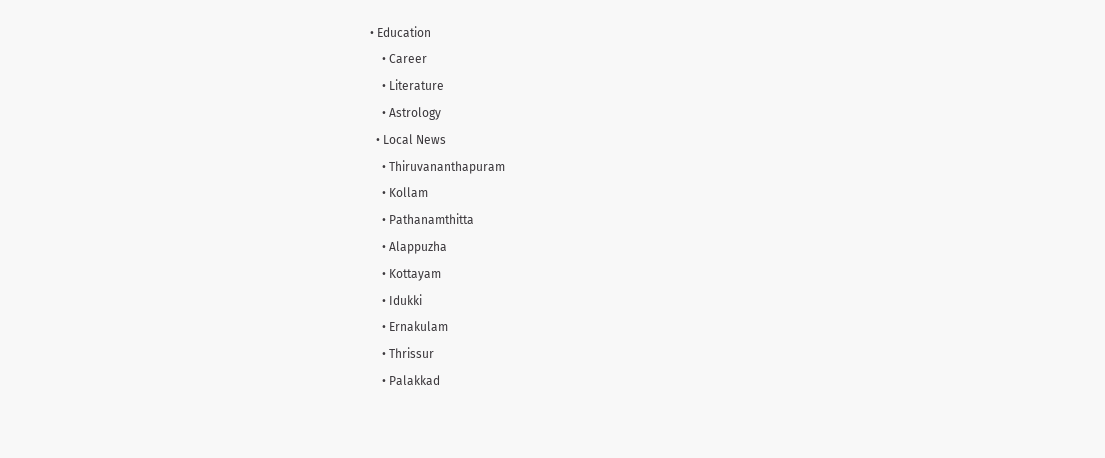• Education
    • Career
    • Literature
    • Astrology
  • Local News
    • Thiruvananthapuram
    • Kollam
    • Pathanamthitta
    • Alappuzha
    • Kottayam
    • Idukki
    • Ernakulam
    • Thrissur
    • Palakkad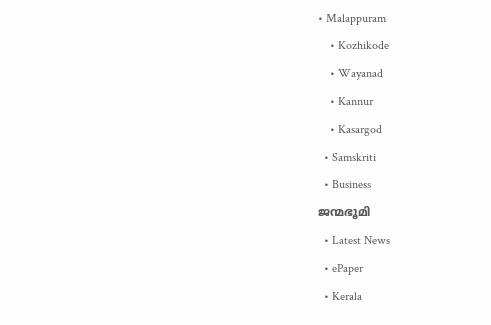• Malappuram
    • Kozhikode
    • Wayanad
    • Kannur
    • Kasargod
  • Samskriti
  • Business
ജന്മഭൂമി
  • Latest News
  • ePaper
  • Kerala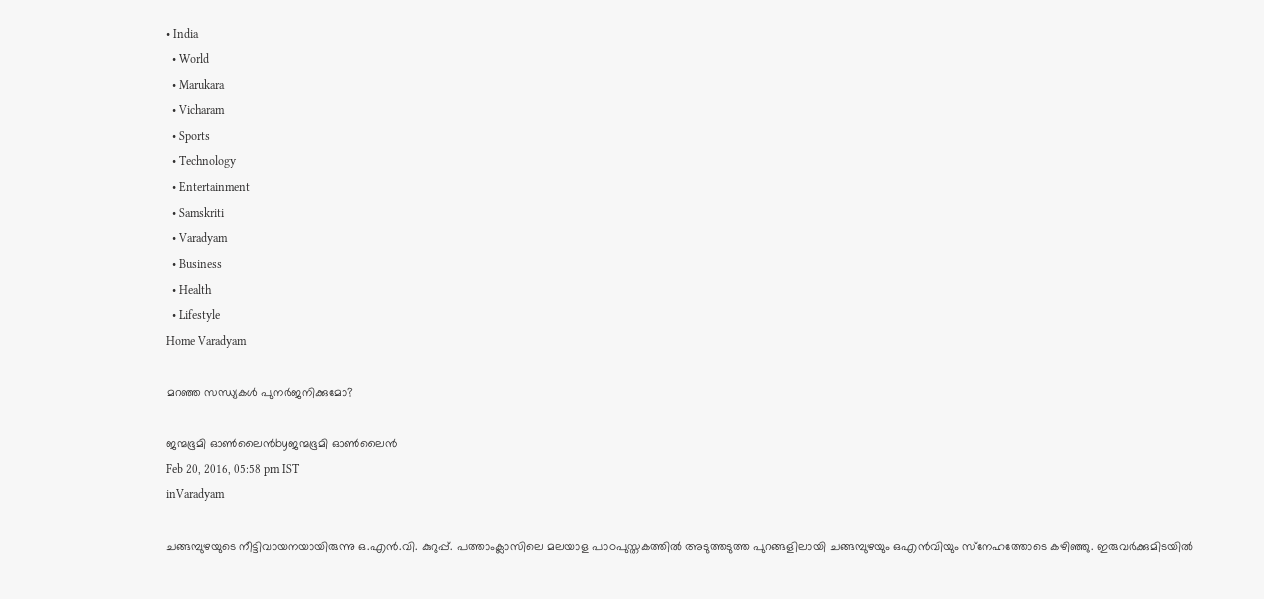• India
  • World
  • Marukara
  • Vicharam
  • Sports
  • Technology
  • Entertainment
  • Samskriti
  • Varadyam
  • Business
  • Health
  • Lifestyle
Home Varadyam

മറഞ്ഞ സന്ധ്യകള്‍ പുനര്‍ജനിക്കുമോ?

ജന്മഭൂമി ഓണ്‍ലൈന്‍byജന്മഭൂമി ഓണ്‍ലൈന്‍
Feb 20, 2016, 05:58 pm IST
inVaradyam

ചങ്ങമ്പുഴയുടെ നീട്ടിവായനയായിരുന്നു ഒ.എന്‍.വി. കുറുപ്പ്. പത്താംക്ലാസിലെ മലയാള പാഠപുസ്തകത്തില്‍ അടുത്തടുത്ത പുറങ്ങളിലായി ചങ്ങമ്പുഴയും ഒഎന്‍വിയും സ്‌നേഹത്തോടെ കഴിഞ്ഞു. ഇരുവര്‍ക്കുമിടയില്‍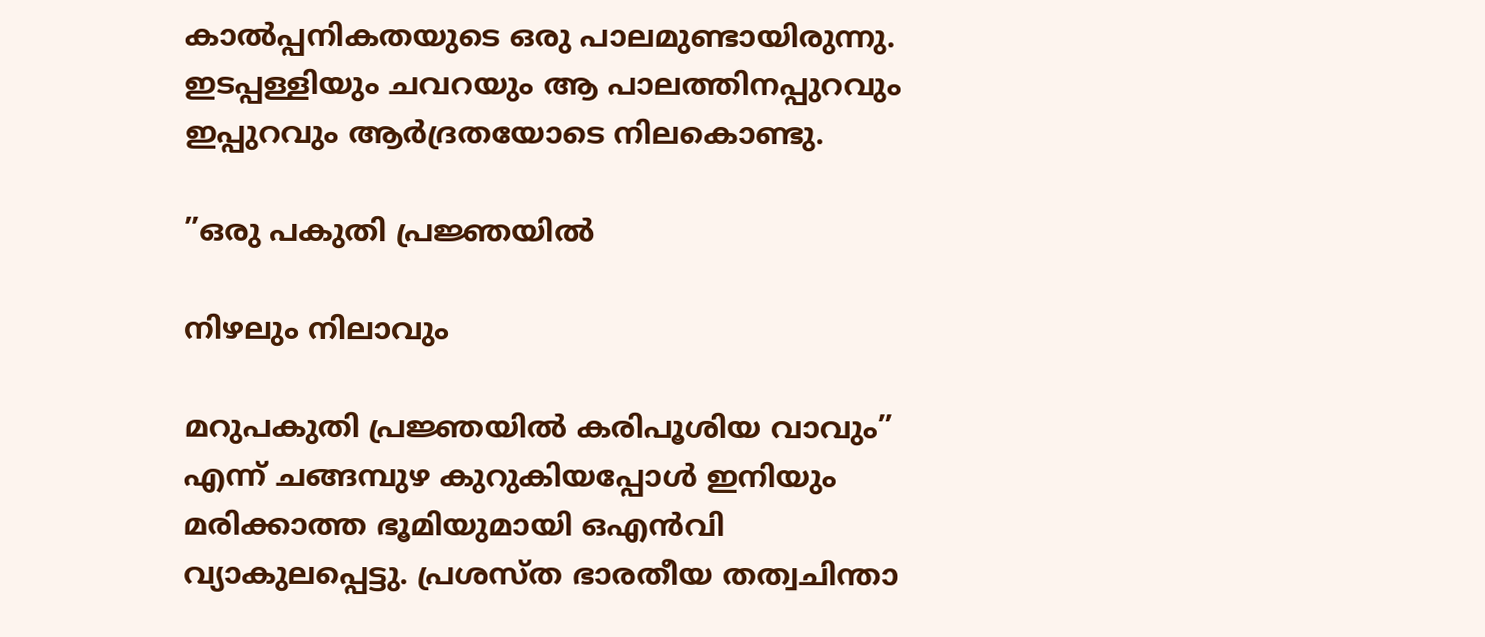കാല്‍പ്പനികതയുടെ ഒരു പാലമുണ്ടായിരുന്നു. ഇടപ്പള്ളിയും ചവറയും ആ പാലത്തിനപ്പുറവും ഇപ്പുറവും ആര്‍ദ്രതയോടെ നിലകൊണ്ടു.

”ഒരു പകുതി പ്രജ്ഞയില്‍

നിഴലും നിലാവും

മറുപകുതി പ്രജ്ഞയില്‍ കരിപൂശിയ വാവും” എന്ന് ചങ്ങമ്പുഴ കുറുകിയപ്പോള്‍ ഇനിയും മരിക്കാത്ത ഭൂമിയുമായി ഒഎന്‍വി വ്യാകുലപ്പെട്ടു. പ്രശസ്ത ഭാരതീയ തത്വചിന്താ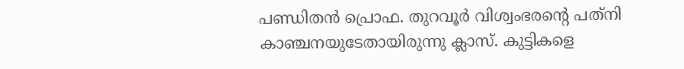പണ്ഡിതന്‍ പ്രൊഫ. തുറവൂര്‍ വിശ്വംഭരന്റെ പത്‌നി കാഞ്ചനയുടേതായിരുന്നു ക്ലാസ്. കുട്ടികളെ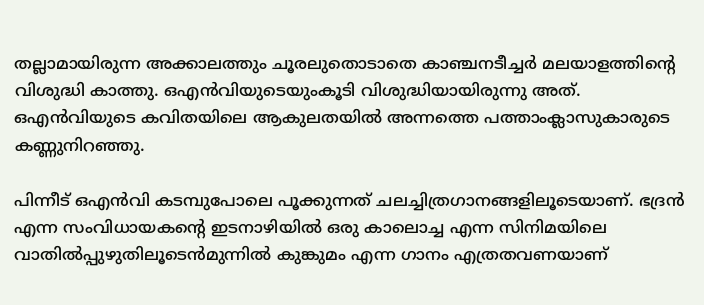തല്ലാമായിരുന്ന അക്കാലത്തും ചൂരലുതൊടാതെ കാഞ്ചനടീച്ചര്‍ മലയാളത്തിന്റെ വിശുദ്ധി കാത്തു. ഒഎന്‍വിയുടെയുംകൂടി വിശുദ്ധിയായിരുന്നു അത്. ഒഎന്‍വിയുടെ കവിതയിലെ ആകുലതയില്‍ അന്നത്തെ പത്താംക്ലാസുകാരുടെ കണ്ണുനിറഞ്ഞു.

പിന്നീട് ഒഎന്‍വി കടമ്പുപോലെ പൂക്കുന്നത് ചലച്ചിത്രഗാനങ്ങളിലൂടെയാണ്. ഭദ്രന്‍ എന്ന സംവിധായകന്റെ ഇടനാഴിയില്‍ ഒരു കാലൊച്ച എന്ന സിനിമയിലെ വാതില്‍പ്പുഴുതിലൂടെന്‍മുന്നില്‍ കുങ്കുമം എന്ന ഗാനം എത്രതവണയാണ്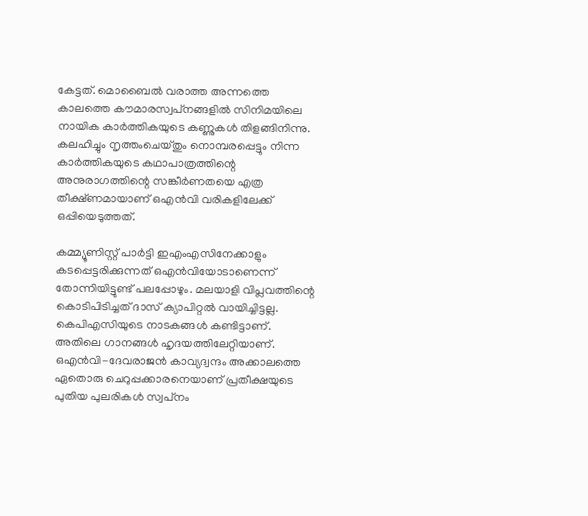കേട്ടത്. മൊബൈല്‍ വരാത്ത അന്നത്തെ കാലത്തെ കൗമാരസ്വപ്‌നങ്ങളില്‍ സിനിമയിലെ നായിക കാര്‍ത്തികയുടെ കണ്ണുകള്‍ തിളങ്ങിനിന്നു. കലഹിച്ചും നൃത്തംചെയ്തും നൊമ്പരപ്പെട്ടും നിന്ന കാര്‍ത്തികയുടെ കഥാപാത്രത്തിന്റെ അനുരാഗത്തിന്റെ സങ്കീര്‍ണതയെ എത്ര തീക്ഷ്ണമായാണ് ഒഎന്‍വി വരികളിലേക്ക് ഒപ്പിയെടുത്തത്.

കമ്മ്യൂണിസ്റ്റ് പാര്‍ട്ടി ഇഎംഎസിനേക്കാളും കടപ്പെട്ടരിക്കുന്നത് ഒഎന്‍വിയോടാണെന്ന് തോന്നിയിട്ടുണ്ട് പലപ്പോഴും. മലയാളി വിപ്ലവത്തിന്റെ കൊടിപിടിച്ചത് ദാസ് ക്യാപിറ്റല്‍ വായിച്ചിട്ടല്ല. കെപിഎസിയുടെ നാടകങ്ങള്‍ കണ്ടിട്ടാണ്. അതിലെ ഗാനങ്ങള്‍ ഹൃദയത്തിലേറ്റിയാണ്. ഒഎന്‍വി-ദേവരാജന്‍ കാവ്യദ്വന്ദം അക്കാലത്തെ ഏതൊരു ചെറുപ്പക്കാരനെയാണ് പ്രതീക്ഷയുടെ പുതിയ പുലരികള്‍ സ്വപ്‌നം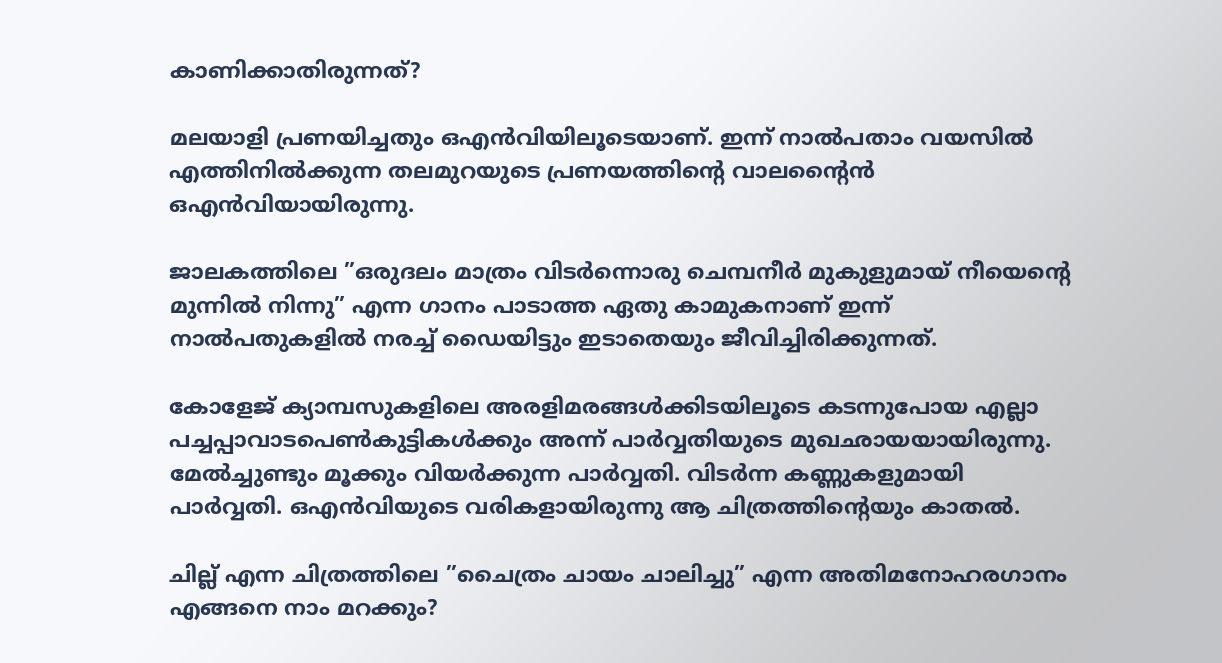കാണിക്കാതിരുന്നത്?

മലയാളി പ്രണയിച്ചതും ഒഎന്‍വിയിലൂടെയാണ്. ഇന്ന് നാല്‍പതാം വയസില്‍ എത്തിനില്‍ക്കുന്ന തലമുറയുടെ പ്രണയത്തിന്റെ വാലന്റൈന്‍ ഒഎന്‍വിയായിരുന്നു.

ജാലകത്തിലെ ”ഒരുദലം മാത്രം വിടര്‍ന്നൊരു ചെമ്പനീര്‍ മുകുളുമായ് നീയെന്റെ മുന്നില്‍ നിന്നു” എന്ന ഗാനം പാടാത്ത ഏതു കാമുകനാണ് ഇന്ന് നാല്‍പതുകളില്‍ നരച്ച് ഡൈയിട്ടും ഇടാതെയും ജീവിച്ചിരിക്കുന്നത്.

കോളേജ് ക്യാമ്പസുകളിലെ അരളിമരങ്ങള്‍ക്കിടയിലൂടെ കടന്നുപോയ എല്ലാ പച്ചപ്പാവാടപെണ്‍കുട്ടികള്‍ക്കും അന്ന് പാര്‍വ്വതിയുടെ മുഖഛായയായിരുന്നു. മേല്‍ച്ചുണ്ടും മൂക്കും വിയര്‍ക്കുന്ന പാര്‍വ്വതി. വിടര്‍ന്ന കണ്ണുകളുമായി പാര്‍വ്വതി. ഒഎന്‍വിയുടെ വരികളായിരുന്നു ആ ചിത്രത്തിന്റെയും കാതല്‍.

ചില്ല് എന്ന ചിത്രത്തിലെ ”ചൈത്രം ചായം ചാലിച്ചു” എന്ന അതിമനോഹരഗാനം എങ്ങനെ നാം മറക്കും?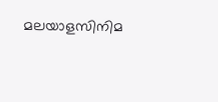മലയാളസിനിമ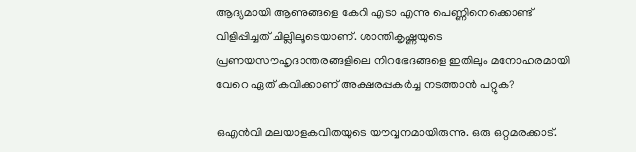ആദ്യമായി ആണുങ്ങളെ കേറി എടാ എന്നു പെണ്ണിനെക്കൊണ്ട് വിളിപ്പിച്ചത് ചില്ലിലൂടെയാണ്. ശാന്തികൃഷ്ണയുടെ പ്രണയസൗഹൃദാന്തരങ്ങളിലെ നിറഭേദങ്ങളെ ഇതിലും മനോഹരമായി വേറെ ഏത് കവിക്കാണ് അക്ഷരപ്പകര്‍ച്ച നടത്താന്‍ പറ്റുക?

ഒഎന്‍വി മലയാളകവിതയുടെ യൗവ്വനമായിരുന്നു. ഒരു ഒറ്റമരക്കാട്.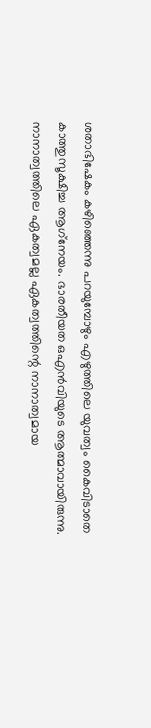ശതാഭിഷേകം കഴിഞ്ഞെന്നു പറയുമ്പോഴും എഴുത്തിലെ യുവത്വം കൈവിടാതെ കാത്തുസൂക്ഷിച്ച ആഗ്‌നേയം. ഭാരതീയത ഒഎന്‍വിയുടെ ആത്മാവായിരുന്നു. നാനാത്വത്തിലെ ഏകത്വമല്ല ഏകത്വത്തിന്റെ നാനാത്വമായ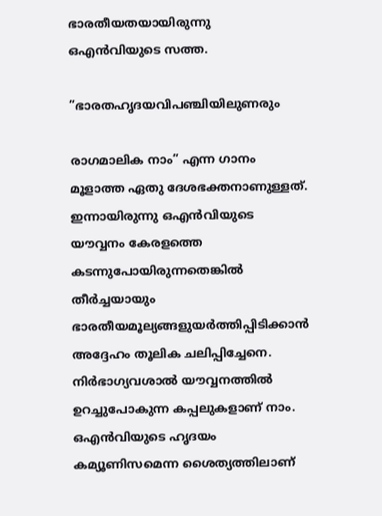ഭാരതീയതയായിരുന്നു ഒഎന്‍വിയുടെ സത്ത.

”ഭാരതഹൃദയവിപഞ്ചിയിലുണരും

രാഗമാലിക നാം” എന്ന ഗാനം മൂളാത്ത ഏതു ദേശഭക്തനാണുള്ളത്. ഇന്നായിരുന്നു ഒഎന്‍വിയുടെ യൗവ്വനം കേരളത്തെ കടന്നുപോയിരുന്നതെങ്കില്‍ തീര്‍ച്ചയായും ഭാരതീയമൂല്യങ്ങളുയര്‍ത്തിപ്പിടിക്കാന്‍ അദ്ദേഹം തൂലിക ചലിപ്പിച്ചേനെ. നിര്‍ഭാഗ്യവശാല്‍ യൗവ്വനത്തില്‍ ഉറച്ചുപോകുന്ന കപ്പലുകളാണ് നാം. ഒഎന്‍വിയുടെ ഹൃദയം കമ്യൂണിസമെന്ന ശൈത്യത്തിലാണ്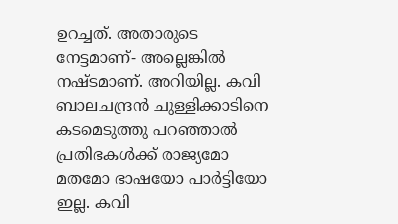ഉറച്ചത്. അതാരുടെ നേട്ടമാണ്- അല്ലെങ്കില്‍ നഷ്ടമാണ്. അറിയില്ല. കവി ബാലചന്ദ്രന്‍ ചുള്ളിക്കാടിനെ കടമെടുത്തു പറഞ്ഞാല്‍ പ്രതിഭകള്‍ക്ക് രാജ്യമോ മതമോ ഭാഷയോ പാര്‍ട്ടിയോ ഇല്ല. കവി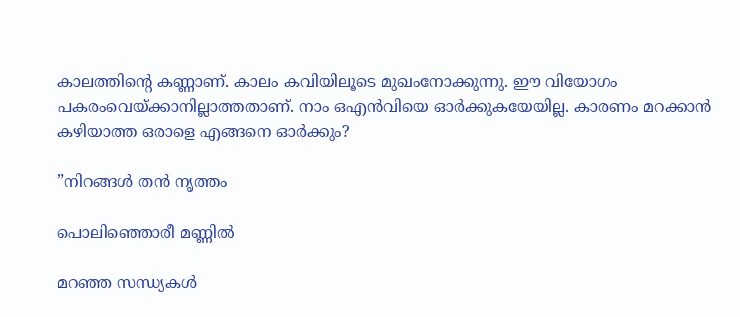കാലത്തിന്റെ കണ്ണാണ്. കാലം കവിയിലൂടെ മുഖംനോക്കുന്നു. ഈ വിയോഗം പകരംവെയ്‌ക്കാനില്ലാത്തതാണ്. നാം ഒഎന്‍വിയെ ഓര്‍ക്കുകയേയില്ല. കാരണം മറക്കാന്‍ കഴിയാത്ത ഒരാളെ എങ്ങനെ ഓര്‍ക്കും?

”നിറങ്ങള്‍ തന്‍ നൃത്തം

പൊലിഞ്ഞൊരീ മണ്ണില്‍

മറഞ്ഞ സന്ധ്യകള്‍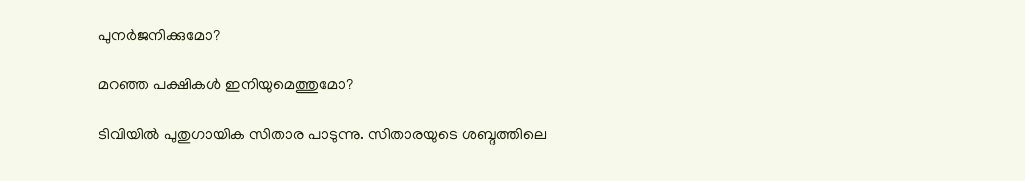പുനര്‍ജനിക്കുമോ?

മറഞ്ഞ പക്ഷികള്‍ ഇനിയുമെത്തുമോ?

ടിവിയില്‍ പുതുഗായിക സിതാര പാടുന്നു. സിതാരയുടെ ശബ്ദത്തിലെ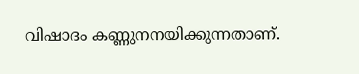വിഷാദം കണ്ണുനനയിക്കുന്നതാണ്.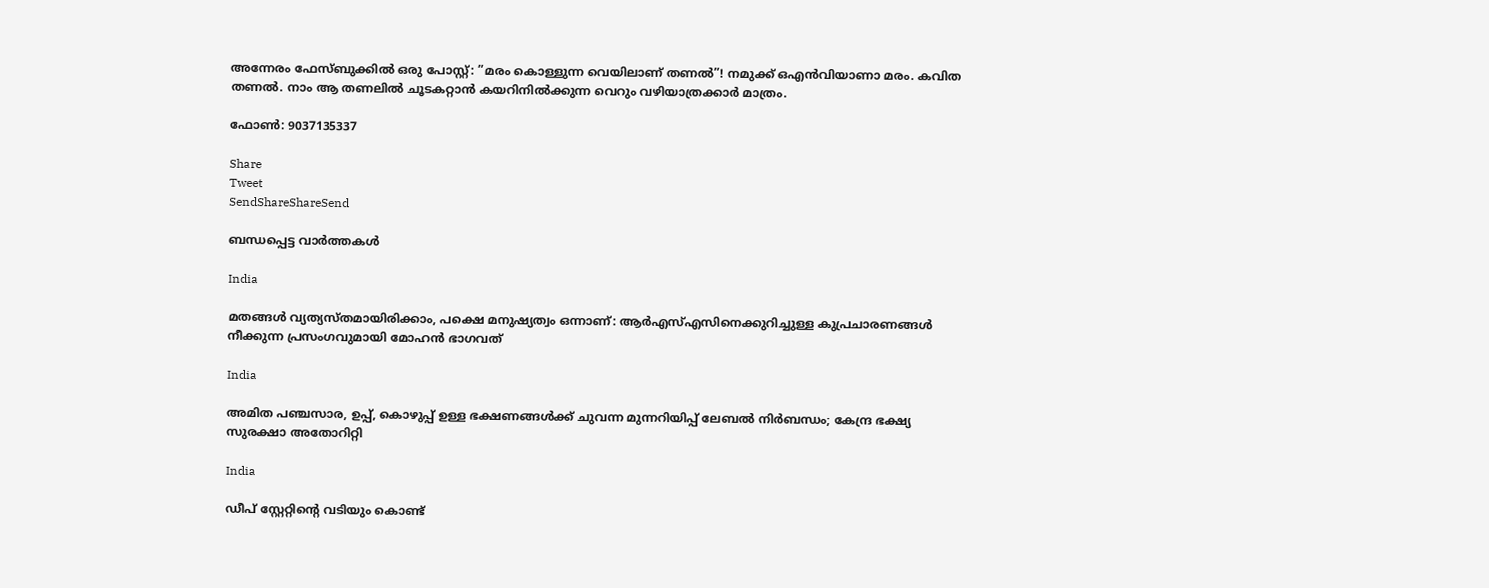അന്നേരം ഫേസ്ബുക്കില്‍ ഒരു പോസ്റ്റ്: ”മരം കൊള്ളുന്ന വെയിലാണ് തണല്‍”! നമുക്ക് ഒഎന്‍വിയാണാ മരം. കവിത തണല്‍. നാം ആ തണലില്‍ ചൂടകറ്റാന്‍ കയറിനില്‍ക്കുന്ന വെറും വഴിയാത്രക്കാര്‍ മാത്രം.

ഫോണ്‍: 9037135337

Share
Tweet
SendShareShareSend

ബന്ധപ്പെട്ട വാര്‍ത്തകള്‍

India

മതങ്ങള്‍ വ്യത്യസ്തമായിരിക്കാം, പക്ഷെ മനുഷ്യത്വം ഒന്നാണ്: ആര്‍എസ്എസിനെക്കുറിച്ചുള്ള കുപ്രചാരണങ്ങള്‍ നീക്കുന്ന പ്രസംഗവുമായി മോഹന്‍ ഭാഗവത്

India

അമിത പഞ്ചസാര, ഉപ്പ്, കൊഴുപ്പ് ഉള്ള ഭക്ഷണങ്ങള്‍ക്ക് ചുവന്ന മുന്നറിയിപ്പ് ലേബല്‍ നിര്‍ബന്ധം; കേന്ദ്ര ഭക്ഷ്യ സുരക്ഷാ അതോറിറ്റി

India

ഡീപ് സ്റ്റേറ്റിന്റെ വടിയും കൊണ്ട്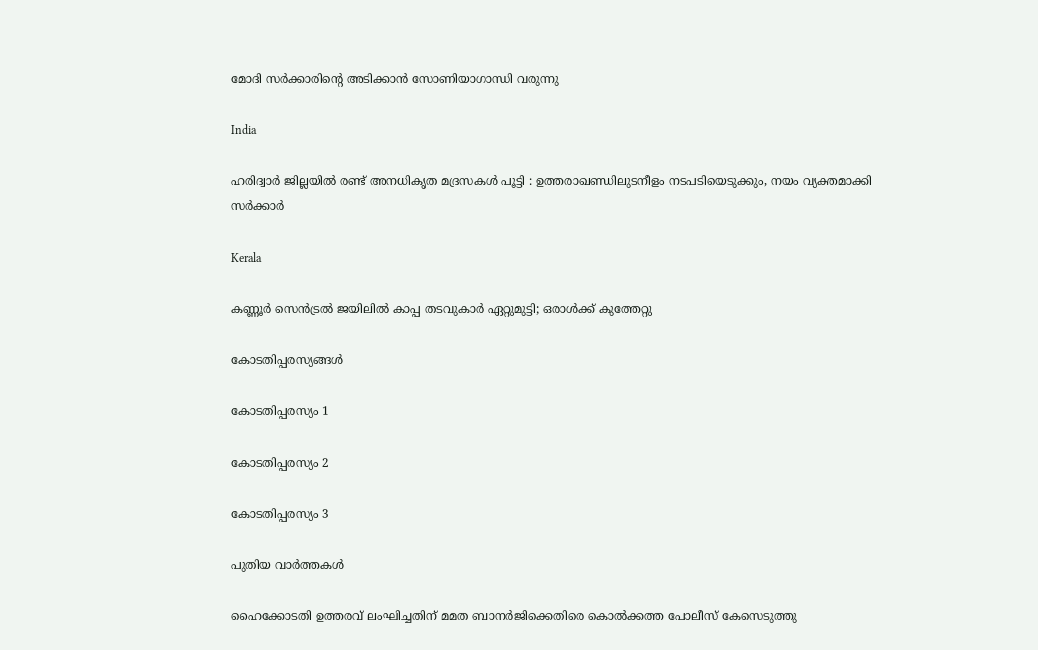മോദി സര്‍ക്കാരിന്റെ അടിക്കാന്‍ സോണിയാഗാന്ധി വരുന്നു

India

ഹരിദ്വാർ ജില്ലയിൽ രണ്ട് അനധികൃത മദ്രസകൾ പൂട്ടി : ഉത്തരാഖണ്ഡിലുടനീളം നടപടിയെടുക്കും, നയം വ്യക്തമാക്കി സർക്കാർ

Kerala

കണ്ണൂര്‍ സെന്‍ട്രല്‍ ജയിലില്‍ കാപ്പ തടവുകാര്‍ ഏറ്റുമുട്ടി; ഒരാള്‍ക്ക് കുത്തേറ്റു

കോടതിപ്പരസ്യങ്ങള്‍

കോടതിപ്പരസ്യം 1

കോടതിപ്പരസ്യം 2

കോടതിപ്പരസ്യം 3

പുതിയ വാര്‍ത്തകള്‍

ഹൈക്കോടതി ഉത്തരവ് ലംഘിച്ചതിന് മമത ബാനർജിക്കെതിരെ കൊൽക്കത്ത പോലീസ് കേസെടുത്തു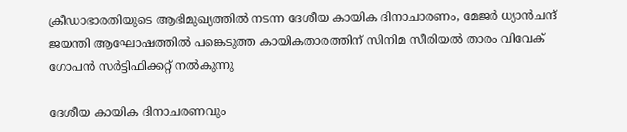ക്രീഡാഭാരതിയുടെ ആഭിമുഖ്യത്തില്‍ നടന്ന ദേശീയ കായിക ദിനാചാരണം, മേജര്‍ ധ്യാന്‍ചന്ദ് ജയന്തി ആഘോഷത്തില്‍ പങ്കെടുത്ത കായികതാരത്തിന് സിനിമ സീരിയല്‍ താരം വിവേക് ഗോപന്‍ സര്‍ട്ടിഫിക്കറ്റ് നല്‍കുന്നു

ദേശീയ കായിക ദിനാചരണവും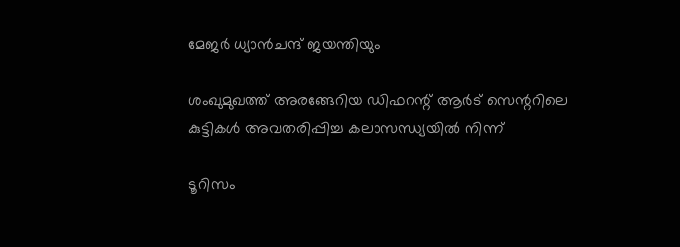മേജര്‍ ധ്യാന്‍ചന്ദ് ജയന്തിയും

ശംഖുമുഖത്ത് അരങ്ങേറിയ ഡിഫറന്റ് ആര്‍ട് സെന്ററിലെ കുട്ടികള്‍ അവതരിപ്പിച്ച കലാസന്ധ്യയില്‍ നിന്ന്‌

ടൂറിസം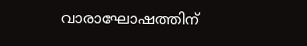വാരാഘോഷത്തിന്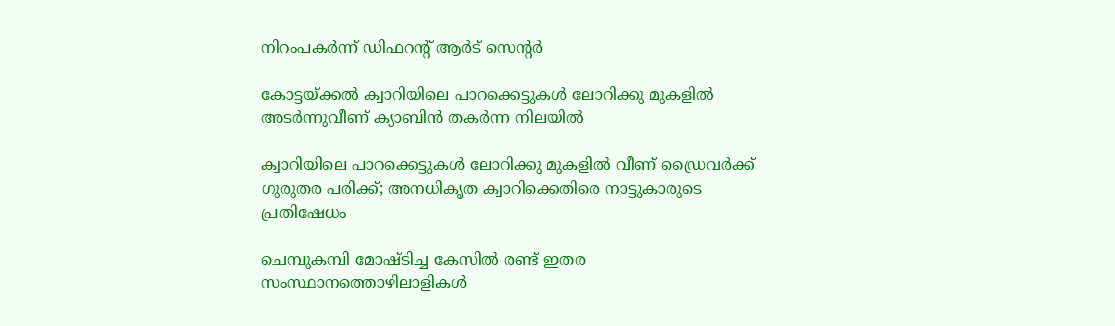നിറംപകര്‍ന്ന് ഡിഫറന്റ് ആര്‍ട് സെന്റര്‍

കോട്ടയ്ക്കല്‍ ക്വാറിയിലെ പാറക്കെട്ടുകള്‍ ലോറിക്കു മുകളില്‍ അടര്‍ന്നുവീണ് ക്യാബിന്‍ തകര്‍ന്ന നിലയില്‍

ക്വാറിയിലെ പാറക്കെട്ടുകള്‍ ലോറിക്കു മുകളില്‍ വീണ് ഡ്രൈവര്‍ക്ക് ഗുരുതര പരിക്ക്; അനധികൃത ക്വാറിക്കെതിരെ നാട്ടുകാരുടെ പ്രതിഷേധം

ചെമ്പുകമ്പി മോഷ്ടിച്ച കേസിൽ രണ്ട് ഇതര സംസ്ഥാനത്തൊഴിലാളികൾ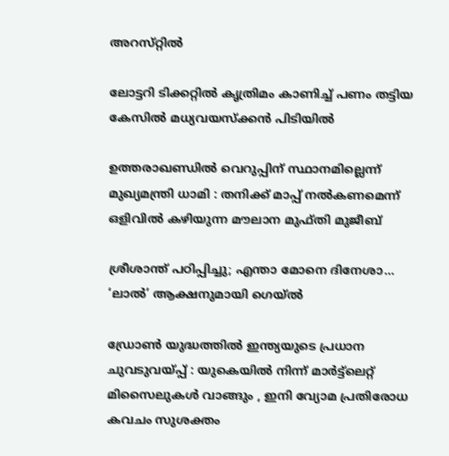അറസ്‌റ്റിൽ

ലോട്ടറി ടിക്കറ്റിൽ കൃത്രിമം കാണിച്ച് പണം തട്ടിയ കേസിൽ മധ്യവയസ്ക്കൻ പിടിയിൽ

ഉത്തരാഖണ്ഡിൽ വെറുപ്പിന് സ്ഥാനമില്ലെന്ന് മുഖ്യമന്ത്രി ധാമി : തനിക്ക് മാപ്പ് നൽകണമെന്ന് ഒളിവിൽ കഴിയുന്ന മൗലാന മുഫ്തി മുജീബ്

ശ്രീശാന്ത് പഠിപ്പിച്ചു; എന്താ മോനെ ദിനേശാ… ‘ലാല്‍’ ആക്ഷനുമായി ഗെയ്ല്‍

ഡ്രോൺ യുദ്ധത്തിൽ ഇന്ത്യയുടെ പ്രധാന ചുവടുവയ്‌പ്പ് : യുകെയിൽ നിന്ന് മാർട്ട്ലെറ്റ് മിസൈലുകൾ വാങ്ങും , ഇനി വ്യോമ പ്രതിരോധ കവചം സുശക്തം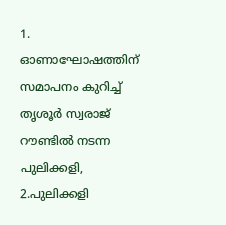1. ഓണാഘോഷത്തിന് സമാപനം കുറിച്ച് തൃശൂര്‍ സ്വരാജ് റൗണ്ടില്‍ നടന്ന പുലിക്കളി, 2.പുലിക്കളി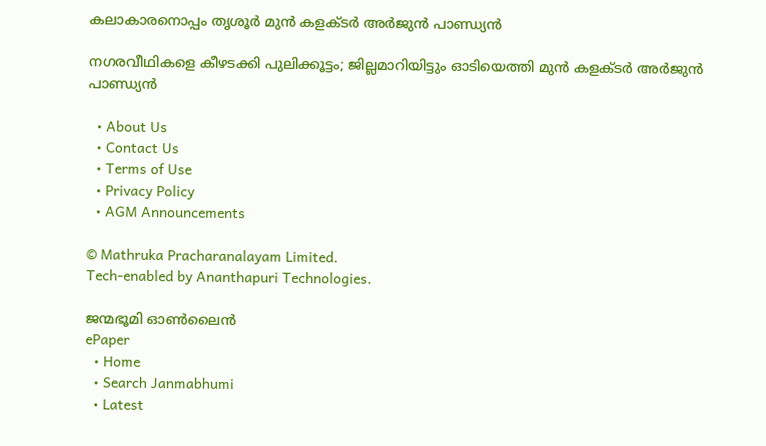കലാകാരനൊപ്പം തൃശൂര്‍ മുന്‍ കളക്ടര്‍ അര്‍ജുന്‍ പാണ്ഡ്യന്‍

നഗരവീഥികളെ കീഴടക്കി പുലിക്കൂട്ടം; ജില്ലമാറിയിട്ടും ഓടിയെത്തി മുന്‍ കളക്ടര്‍ അര്‍ജുന്‍ പാണ്ഡ്യന്‍

  • About Us
  • Contact Us
  • Terms of Use
  • Privacy Policy
  • AGM Announcements

© Mathruka Pracharanalayam Limited.
Tech-enabled by Ananthapuri Technologies.

ജന്മഭൂമി ഓണ്‍ലൈന്‍
ePaper
  • Home
  • Search Janmabhumi
  • Latest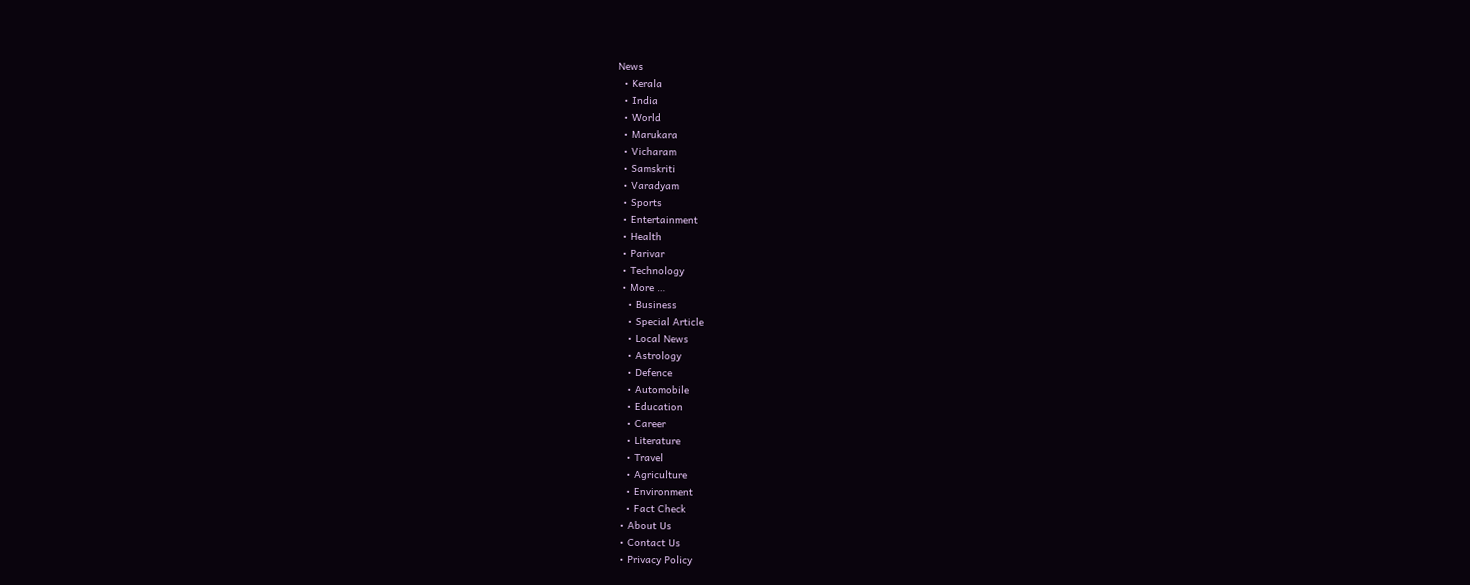News
  • Kerala
  • India
  • World
  • Marukara
  • Vicharam
  • Samskriti
  • Varadyam
  • Sports
  • Entertainment
  • Health
  • Parivar
  • Technology
  • More …
    • Business
    • Special Article
    • Local News
    • Astrology
    • Defence
    • Automobile
    • Education
    • Career
    • Literature
    • Travel
    • Agriculture
    • Environment
    • Fact Check
  • About Us
  • Contact Us
  • Privacy Policy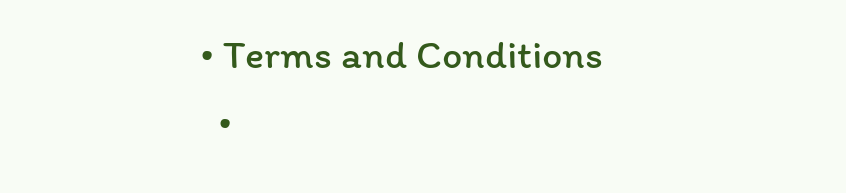• Terms and Conditions
  •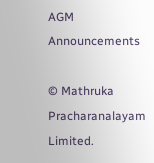AGM Announcements

© Mathruka Pracharanalayam Limited.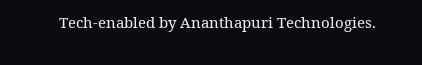Tech-enabled by Ananthapuri Technologies.